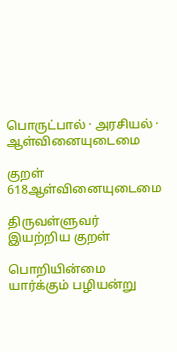பொருட்பால் · அரசியல் · ஆள்வினையுடைமை

குறள் 618ஆள்வினையுடைமை

திருவள்ளுவர் இயற்றிய குறள்

பொறியின்மை யார்க்கும் பழியன்று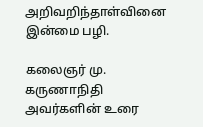அறிவறிந்தாள்வினை இன்மை பழி.

கலைஞர் மு. கருணாநிதி அவர்களின் உரை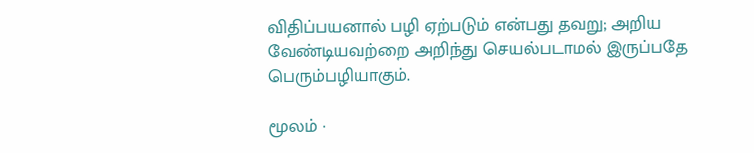விதிப்பயனால் பழி ஏற்படும் என்பது தவறு; அறிய வேண்டியவற்றை அறிந்து செயல்படாமல் இருப்பதே பெரும்பழியாகும்.

மூலம் ·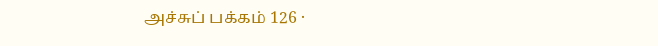அச்சுப் பக்கம் 126 ·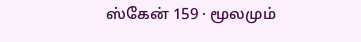ஸ்கேன் 159 · மூலமும்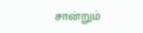சான்றும்